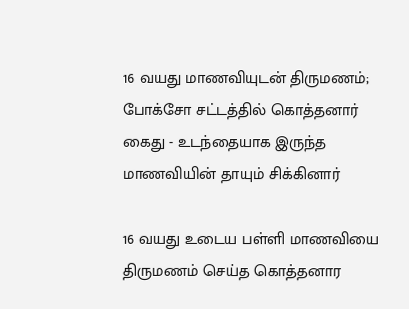16 வயது மாணவியுடன் திருமணம்; போக்சோ சட்டத்தில் கொத்தனார் கைது - உடந்தையாக இருந்த மாணவியின் தாயும் சிக்கினார்

16 வயது உடைய பள்ளி மாணவியை திருமணம் செய்த கொத்தனார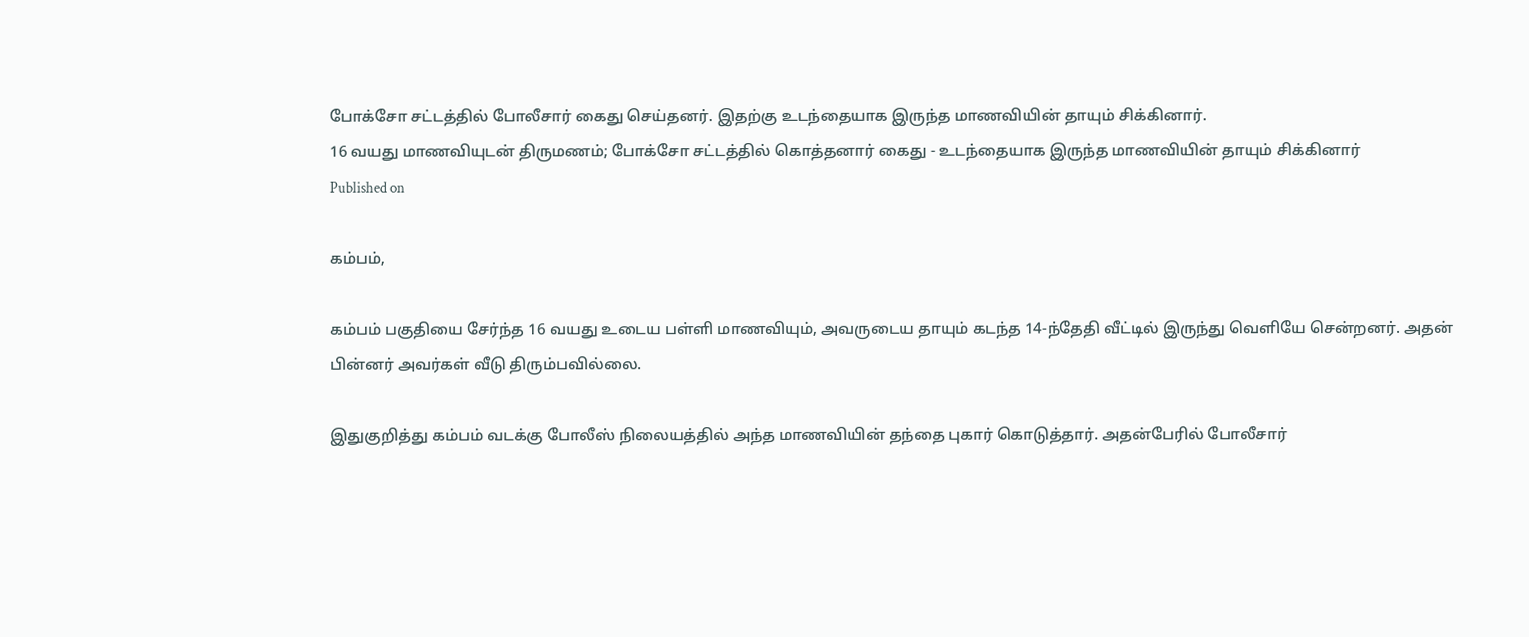போக்சோ சட்டத்தில் போலீசார் கைது செய்தனர். இதற்கு உடந்தையாக இருந்த மாணவியின் தாயும் சிக்கினார்.
16 வயது மாணவியுடன் திருமணம்; போக்சோ சட்டத்தில் கொத்தனார் கைது - உடந்தையாக இருந்த மாணவியின் தாயும் சிக்கினார்
Published on

கம்பம்,

கம்பம் பகுதியை சேர்ந்த 16 வயது உடைய பள்ளி மாணவியும், அவருடைய தாயும் கடந்த 14-ந்தேதி வீட்டில் இருந்து வெளியே சென்றனர். அதன் பின்னர் அவர்கள் வீடு திரும்பவில்லை.

இதுகுறித்து கம்பம் வடக்கு போலீஸ் நிலையத்தில் அந்த மாணவியின் தந்தை புகார் கொடுத்தார். அதன்பேரில் போலீசார்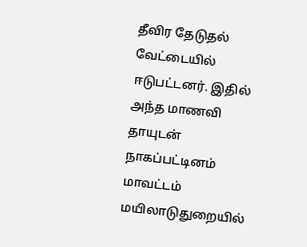தீவிர தேடுதல் வேட்டையில் ஈடுபட்டனர். இதில் அந்த மாணவி தாயுடன் நாகப்பட்டினம் மாவட்டம் மயிலாடுதுறையில்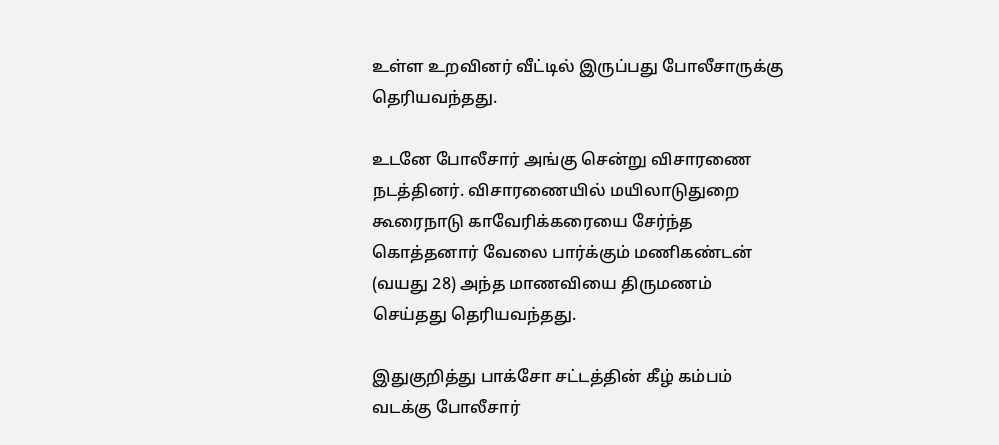உள்ள உறவினர் வீட்டில் இருப்பது போலீசாருக்கு தெரியவந்தது.

உடனே போலீசார் அங்கு சென்று விசாரணை நடத்தினர். விசாரணையில் மயிலாடுதுறை கூரைநாடு காவேரிக்கரையை சேர்ந்த கொத்தனார் வேலை பார்க்கும் மணிகண்டன் (வயது 28) அந்த மாணவியை திருமணம் செய்தது தெரியவந்தது.

இதுகுறித்து பாக்சோ சட்டத்தின் கீழ் கம்பம் வடக்கு போலீசார்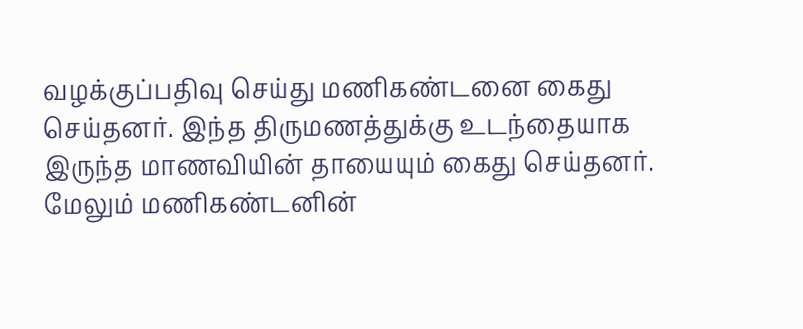வழக்குப்பதிவு செய்து மணிகண்டனை கைது செய்தனர். இந்த திருமணத்துக்கு உடந்தையாக இருந்த மாணவியின் தாயையும் கைது செய்தனர். மேலும் மணிகண்டனின்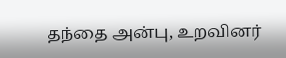தந்தை அன்பு, உறவினர்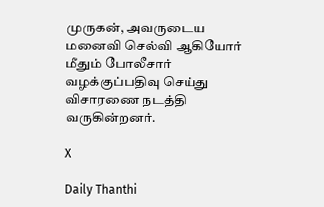முருகன், அவருடைய மனைவி செல்வி ஆகியோர் மீதும் போலீசார் வழக்குப்பதிவு செய்து விசாரணை நடத்தி வருகின்றனர்.

X

Daily Thanthi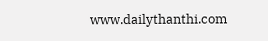www.dailythanthi.com